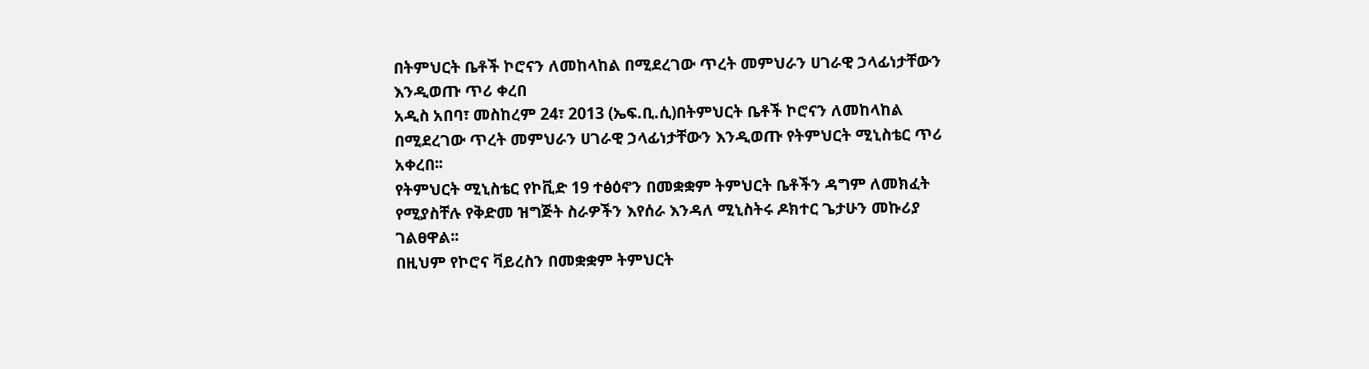በትምህርት ቤቶች ኮሮናን ለመከላከል በሚደረገው ጥረት መምህራን ሀገራዊ ኃላፊነታቸውን እንዲወጡ ጥሪ ቀረበ
አዲስ አበባ፣ መስከረም 24፣ 2013 (ኤፍ.ቢ.ሲ)በትምህርት ቤቶች ኮሮናን ለመከላከል በሚደረገው ጥረት መምህራን ሀገራዊ ኃላፊነታቸውን እንዲወጡ የትምህርት ሚኒስቴር ጥሪ አቀረበ፡፡
የትምህርት ሚኒስቴር የኮቪድ 19 ተፅዕኖን በመቋቋም ትምህርት ቤቶችን ዳግም ለመክፈት የሚያስቸሉ የቅድመ ዝግጅት ስራዎችን እየሰራ እንዳለ ሚኒስትሩ ዶክተር ጌታሁን መኩሪያ ገልፀዋል፡፡
በዚህም የኮሮና ቫይረስን በመቋቋም ትምህርት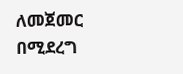ለመጀመር በሚደረግ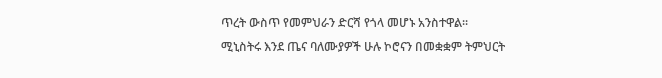ጥረት ውስጥ የመምህራን ድርሻ የጎላ መሆኑ አንስተዋል፡፡
ሚኒስትሩ እንደ ጤና ባለሙያዎች ሁሉ ኮሮናን በመቋቋም ትምህርት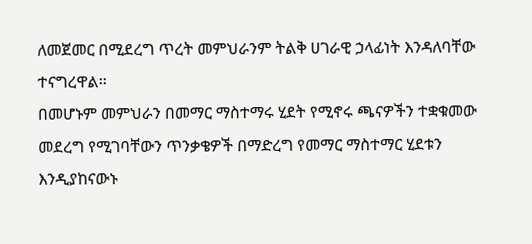ለመጀመር በሚደረግ ጥረት መምህራንም ትልቅ ሀገራዊ ኃላፊነት እንዳለባቸው ተናግረዋል፡፡
በመሆኑም መምህራን በመማር ማስተማሩ ሂደት የሚኖሩ ጫናዎችን ተቋቁመው መደረግ የሚገባቸውን ጥንቃቄዎች በማድረግ የመማር ማስተማር ሂደቱን እንዲያከናውኑ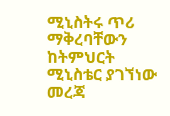ሚኒስትሩ ጥሪ ማቅረባቸውን ከትምህርት ሚኒስቴር ያገኘነው መረጃ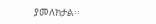ያመለክታል፡፡